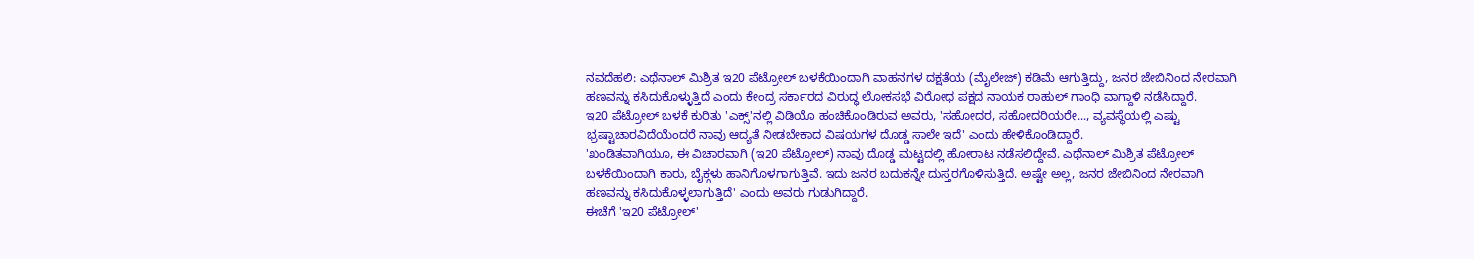ನವದೆಹಲಿ: ಎಥೆನಾಲ್ ಮಿಶ್ರಿತ ಇ20 ಪೆಟ್ರೋಲ್ ಬಳಕೆಯಿಂದಾಗಿ ವಾಹನಗಳ ದಕ್ಷತೆಯ (ಮೈಲೇಜ್) ಕಡಿಮೆ ಆಗುತ್ತಿದ್ದು, ಜನರ ಜೇಬಿನಿಂದ ನೇರವಾಗಿ ಹಣವನ್ನು ಕಸಿದುಕೊಳ್ಳುತ್ತಿದೆ ಎಂದು ಕೇಂದ್ರ ಸರ್ಕಾರದ ವಿರುದ್ಧ ಲೋಕಸಭೆ ವಿರೋಧ ಪಕ್ಷದ ನಾಯಕ ರಾಹುಲ್ ಗಾಂಧಿ ವಾಗ್ದಾಳಿ ನಡೆಸಿದ್ದಾರೆ.
ಇ20 ಪೆಟ್ರೋಲ್ ಬಳಕೆ ಕುರಿತು 'ಎಕ್ಸ್'ನಲ್ಲಿ ವಿಡಿಯೊ ಹಂಚಿಕೊಂಡಿರುವ ಅವರು, 'ಸಹೋದರ, ಸಹೋದರಿಯರೇ..., ವ್ಯವಸ್ಥೆಯಲ್ಲಿ ಎಷ್ಟು ಭ್ರಷ್ಟಾಚಾರವಿದೆಯೆಂದರೆ ನಾವು ಆದ್ಯತೆ ನೀಡಬೇಕಾದ ವಿಷಯಗಳ ದೊಡ್ಡ ಸಾಲೇ ಇದೆ' ಎಂದು ಹೇಳಿಕೊಂಡಿದ್ದಾರೆ.
'ಖಂಡಿತವಾಗಿಯೂ, ಈ ವಿಚಾರವಾಗಿ (ಇ20 ಪೆಟ್ರೋಲ್) ನಾವು ದೊಡ್ಡ ಮಟ್ಟದಲ್ಲಿ ಹೋರಾಟ ನಡೆಸಲಿದ್ದೇವೆ. ಎಥೆನಾಲ್ ಮಿಶ್ರಿತ ಪೆಟ್ರೋಲ್ ಬಳಕೆಯಿಂದಾಗಿ ಕಾರು, ಬೈಕ್ಗಳು ಹಾನಿಗೊಳಗಾಗುತ್ತಿವೆ. ಇದು ಜನರ ಬದುಕನ್ನೇ ದುಸ್ತರಗೊಳಿಸುತ್ತಿದೆ. ಅಷ್ಟೇ ಅಲ್ಲ, ಜನರ ಜೇಬಿನಿಂದ ನೇರವಾಗಿ ಹಣವನ್ನು ಕಸಿದುಕೊಳ್ಳಲಾಗುತ್ತಿದೆ' ಎಂದು ಅವರು ಗುಡುಗಿದ್ದಾರೆ.
ಈಚೆಗೆ 'ಇ20 ಪೆಟ್ರೋಲ್'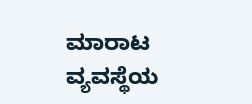ಮಾರಾಟ ವ್ಯವಸ್ಥೆಯ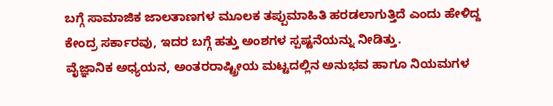ಬಗ್ಗೆ ಸಾಮಾಜಿಕ ಜಾಲತಾಣಗಳ ಮೂಲಕ ತಪ್ಪುಮಾಹಿತಿ ಹರಡಲಾಗುತ್ತಿದೆ ಎಂದು ಹೇಳಿದ್ದ ಕೇಂದ್ರ ಸರ್ಕಾರವು, ಇದರ ಬಗ್ಗೆ ಹತ್ತು ಅಂಶಗಳ ಸ್ಪಷ್ಟನೆಯನ್ನು ನೀಡಿತ್ತು.
ವೈಜ್ಞಾನಿಕ ಅಧ್ಯಯನ, ಅಂತರರಾಷ್ಟ್ರೀಯ ಮಟ್ಟದಲ್ಲಿನ ಅನುಭವ ಹಾಗೂ ನಿಯಮಗಳ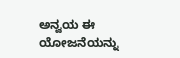ಅನ್ವಯ ಈ ಯೋಜನೆಯನ್ನು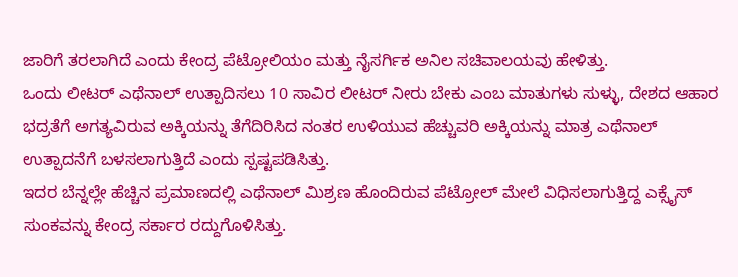ಜಾರಿಗೆ ತರಲಾಗಿದೆ ಎಂದು ಕೇಂದ್ರ ಪೆಟ್ರೋಲಿಯಂ ಮತ್ತು ನೈಸರ್ಗಿಕ ಅನಿಲ ಸಚಿವಾಲಯವು ಹೇಳಿತ್ತು.
ಒಂದು ಲೀಟರ್ ಎಥೆನಾಲ್ ಉತ್ಪಾದಿಸಲು 10 ಸಾವಿರ ಲೀಟರ್ ನೀರು ಬೇಕು ಎಂಬ ಮಾತುಗಳು ಸುಳ್ಳು, ದೇಶದ ಆಹಾರ ಭದ್ರತೆಗೆ ಅಗತ್ಯವಿರುವ ಅಕ್ಕಿಯನ್ನು ತೆಗೆದಿರಿಸಿದ ನಂತರ ಉಳಿಯುವ ಹೆಚ್ಚುವರಿ ಅಕ್ಕಿಯನ್ನು ಮಾತ್ರ ಎಥೆನಾಲ್ ಉತ್ಪಾದನೆಗೆ ಬಳಸಲಾಗುತ್ತಿದೆ ಎಂದು ಸ್ಪಷ್ಟಪಡಿಸಿತ್ತು.
ಇದರ ಬೆನ್ನಲ್ಲೇ ಹೆಚ್ಚಿನ ಪ್ರಮಾಣದಲ್ಲಿ ಎಥೆನಾಲ್ ಮಿಶ್ರಣ ಹೊಂದಿರುವ ಪೆಟ್ರೋಲ್ ಮೇಲೆ ವಿಧಿಸಲಾಗುತ್ತಿದ್ದ ಎಕ್ಸೈಸ್ ಸುಂಕವನ್ನು ಕೇಂದ್ರ ಸರ್ಕಾರ ರದ್ದುಗೊಳಿಸಿತ್ತು.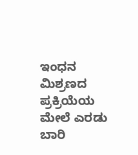ಇಂಧನ ಮಿಶ್ರಣದ ಪ್ರಕ್ರಿಯೆಯ ಮೇಲೆ ಎರಡು ಬಾರಿ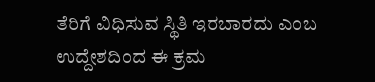ತೆರಿಗೆ ವಿಧಿಸುವ ಸ್ಥಿತಿ ಇರಬಾರದು ಎಂಬ ಉದ್ದೇಶದಿಂದ ಈ ಕ್ರಮ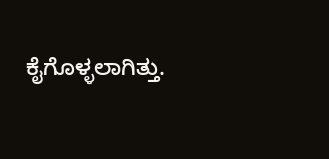ಕೈಗೊಳ್ಳಲಾಗಿತ್ತು.